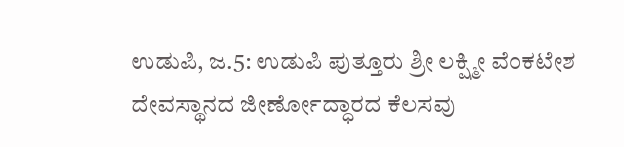ಉಡುಪಿ, ಜ.5: ಉಡುಪಿ ಪುತ್ತೂರು ಶ್ರೀ ಲಕ್ಷ್ಮೀ ವೆಂಕಟೇಶ ದೇವಸ್ಥಾನದ ಜೀರ್ಣೋದ್ಧಾರದ ಕೆಲಸವು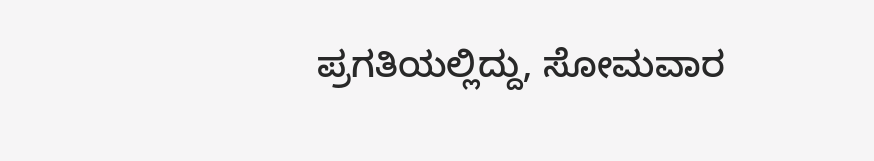ಪ್ರಗತಿಯಲ್ಲಿದ್ದು, ಸೋಮವಾರ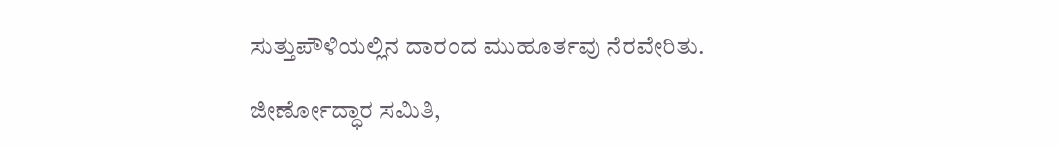ಸುತ್ತುಪೌಳಿಯಲ್ಲಿನ ದಾರಂದ ಮುಹೂರ್ತವು ನೆರವೇರಿತು.

ಜೀರ್ಣೋದ್ಧಾರ ಸಮಿತಿ,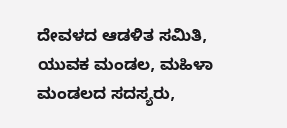ದೇವಳದ ಆಡಳಿತ ಸಮಿತಿ, ಯುವಕ ಮಂಡಲ, ಮಹಿಳಾ ಮಂಡಲದ ಸದಸ್ಯರು,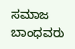ಸಮಾಜ ಬಾಂಧವರು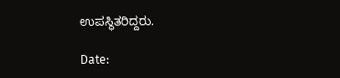ಉಪಸ್ಥಿತರಿದ್ದರು.

Date: